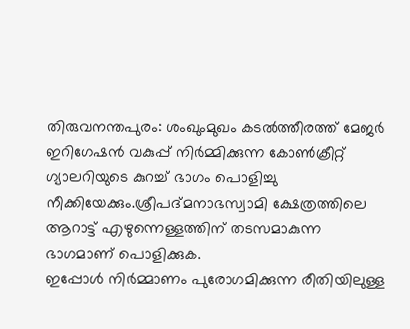തിരുവനന്തപുരം: ശംഖുംമുഖം കടൽത്തീരത്ത് മേജർ ഇറിഗേഷൻ വകുപ്പ് നിർമ്മിക്കുന്ന കോൺക്രീറ്റ് ഗ്യാലറിയുടെ കുറച്ച് ഭാഗം പൊളിച്ചു നീക്കിയേക്കും.ശ്രീപദ്മനാഭസ്വാമി ക്ഷേത്രത്തിലെ ആറാട്ട് എഴുന്നെള്ളത്തിന് തടസമാകുന്ന ഭാഗമാണ് പൊളിക്കുക.
ഇപ്പോൾ നിർമ്മാണം പുരോഗമിക്കുന്ന രീതിയിലുള്ള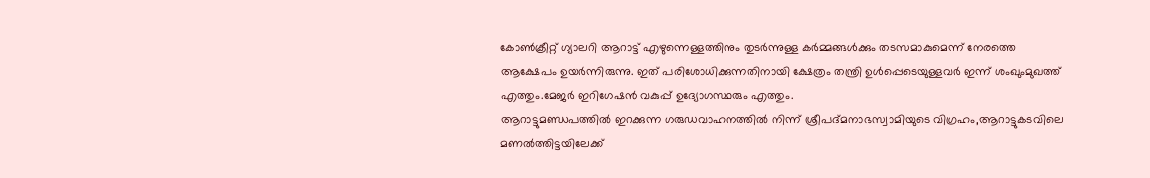കോൺക്രീറ്റ് ഗ്യാലറി ആറാട്ട് എഴുന്നെള്ളത്തിനും തുടർന്നുള്ള കർമ്മങ്ങൾക്കും തടസമാകുമെന്ന് നേരത്തെ ആക്ഷേപം ഉയർന്നിരുന്നു. ഇത് പരിശോധിക്കുന്നതിനായി ക്ഷേത്രം തന്ത്രി ഉൾപ്പെടെയുള്ളവർ ഇന്ന് ശംഖുംമുഖത്ത് എത്തും.മേജർ ഇറിഗേഷൻ വകുപ്പ് ഉദ്യോഗസ്ഥരും എത്തും.
ആറാട്ടുമണ്ഡപത്തിൽ ഇറക്കുന്ന ഗരുഡവാഹനത്തിൽ നിന്ന് ശ്രീപദ്മനാഭസ്വാമിയുടെ വിഗ്രഹം,ആറാട്ടുകടവിലെ മണൽത്തിട്ടയിലേക്ക്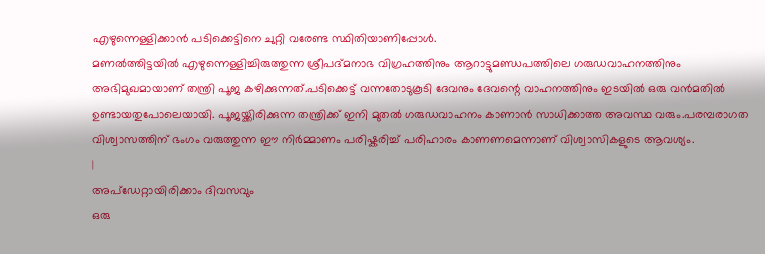എഴുന്നെള്ളിക്കാൻ പടിക്കെട്ടിനെ ചുറ്റി വരേണ്ട സ്ഥിതിയാണിപ്പോൾ.
മണൽത്തിട്ടയിൽ എഴുന്നെള്ളിച്ചിരുത്തുന്ന ശ്രീപദ്മനാഭ വിഗ്രഹത്തിനും ആറാട്ടുമണ്ഡപത്തിലെ ഗരുഡവാഹനത്തിനും അഭിമുഖമായാണ് തന്ത്രി പൂജ കഴിക്കുന്നത്.പടിക്കെട്ട് വന്നതോടുകൂടി ദേവനും ദേവന്റെ വാഹനത്തിനും ഇടയിൽ ഒരു വൻമതിൽ ഉണ്ടായതുപോലെയായി. പൂജയ്ക്കിരിക്കുന്ന തന്ത്രിക്ക് ഇനി മുതൽ ഗരുഡവാഹനം കാണാൻ സാധിക്കാത്ത അവസ്ഥ വരും.പരമ്പരാഗത വിശ്വാസത്തിന് ഭംഗം വരുത്തുന്ന ഈ നിർമ്മാണം പരിഷ്കരിച്ച് പരിഹാരം കാണണമെന്നാണ് വിശ്വാസികളുടെ ആവശ്യം.
|
അപ്ഡേറ്റായിരിക്കാം ദിവസവും
ഒരു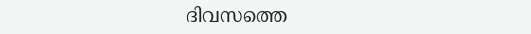ദിവസത്തെ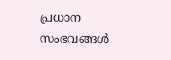പ്രധാന സംഭവങ്ങൾ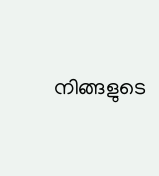നിങ്ങളുടെ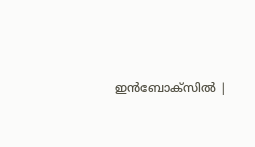ഇൻബോക്സിൽ |